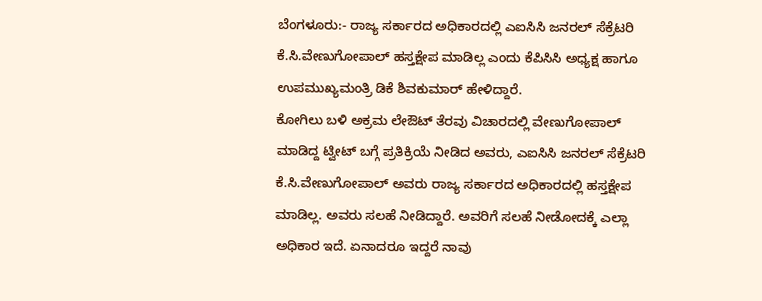ಬೆಂಗಳೂರು:- ರಾಜ್ಯ ಸರ್ಕಾರದ ಅಧಿಕಾರದಲ್ಲಿ ಎಐಸಿಸಿ ಜನರಲ್ ಸೆಕ್ರೆಟರಿ ಕೆ.ಸಿ.ವೇಣುಗೋಪಾಲ್ ಹಸ್ತಕ್ಷೇಪ ಮಾಡಿಲ್ಲ ಎಂದು ಕೆಪಿಸಿಸಿ ಅಧ್ಯಕ್ಷ ಹಾಗೂ ಉಪಮುಖ್ಯಮಂತ್ರಿ ಡಿಕೆ ಶಿವಕುಮಾರ್ ಹೇಳಿದ್ದಾರೆ.
ಕೋಗಿಲು ಬಳಿ ಅಕ್ರಮ ಲೇಔಟ್ ತೆರವು ವಿಚಾರದಲ್ಲಿ ವೇಣುಗೋಪಾಲ್ ಮಾಡಿದ್ದ ಟ್ವೀಟ್ ಬಗ್ಗೆ ಪ್ರತಿಕ್ರಿಯೆ ನೀಡಿದ ಅವರು, ಎಐಸಿಸಿ ಜನರಲ್ ಸೆಕ್ರೆಟರಿ ಕೆ.ಸಿ.ವೇಣುಗೋಪಾಲ್ ಅವರು ರಾಜ್ಯ ಸರ್ಕಾರದ ಅಧಿಕಾರದಲ್ಲಿ ಹಸ್ತಕ್ಷೇಪ ಮಾಡಿಲ್ಲ. ಅವರು ಸಲಹೆ ನೀಡಿದ್ದಾರೆ. ಅವರಿಗೆ ಸಲಹೆ ನೀಡೋದಕ್ಕೆ ಎಲ್ಲಾ ಅಧಿಕಾರ ಇದೆ. ಏನಾದರೂ ಇದ್ದರೆ ನಾವು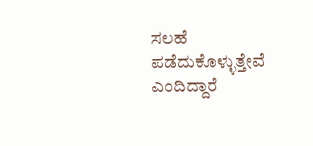ಸಲಹೆ ಪಡೆದುಕೊಳ್ಳುತ್ತೇವೆ ಎಂದಿದ್ದಾರೆ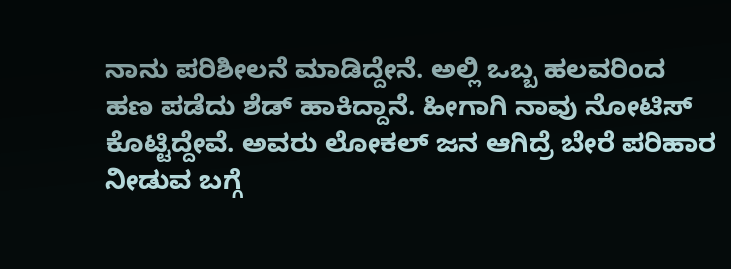ನಾನು ಪರಿಶೀಲನೆ ಮಾಡಿದ್ದೇನೆ. ಅಲ್ಲಿ ಒಬ್ಬ ಹಲವರಿಂದ ಹಣ ಪಡೆದು ಶೆಡ್ ಹಾಕಿದ್ದಾನೆ. ಹೀಗಾಗಿ ನಾವು ನೋಟಿಸ್ ಕೊಟ್ಟಿದ್ದೇವೆ. ಅವರು ಲೋಕಲ್ ಜನ ಆಗಿದ್ರೆ ಬೇರೆ ಪರಿಹಾರ ನೀಡುವ ಬಗ್ಗೆ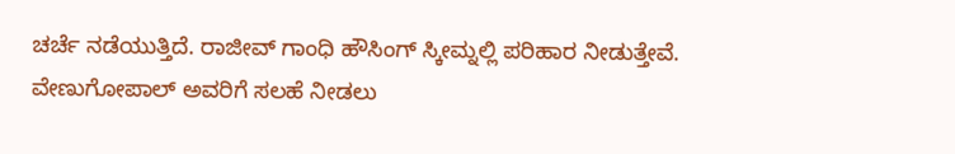ಚರ್ಚೆ ನಡೆಯುತ್ತಿದೆ. ರಾಜೀವ್ ಗಾಂಧಿ ಹೌಸಿಂಗ್ ಸ್ಕೀಮ್ನಲ್ಲಿ ಪರಿಹಾರ ನೀಡುತ್ತೇವೆ. ವೇಣುಗೋಪಾಲ್ ಅವರಿಗೆ ಸಲಹೆ ನೀಡಲು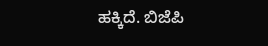ಹಕ್ಕಿದೆ. ಬಿಜೆಪಿ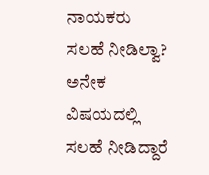ನಾಯಕರು ಸಲಹೆ ನೀಡಿಲ್ವಾ? ಅನೇಕ ವಿಷಯದಲ್ಲಿ ಸಲಹೆ ನೀಡಿದ್ದಾರೆ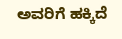ಅವರಿಗೆ ಹಕ್ಕಿದೆ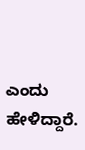ಎಂದು ಹೇಳಿದ್ದಾರೆ.